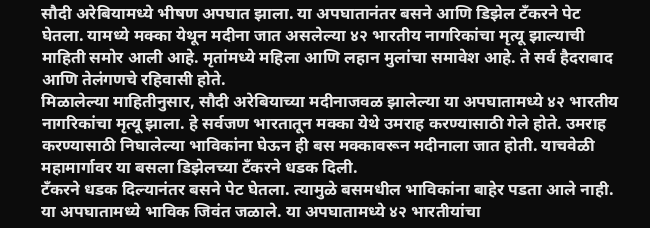सौदी अरेबियामध्ये भीषण अपघात झाला. या अपघातानंतर बसने आणि डिझेल टँकरने पेट घेतला. यामध्ये मक्का येथून मदीना जात असलेल्या ४२ भारतीय नागरिकांचा मृत्यू झाल्याची माहिती समोर आली आहे. मृतांमध्ये महिला आणि लहान मुलांचा समावेश आहे. ते सर्व हैदराबाद आणि तेलंगणचे रहिवासी होते.
मिळालेल्या माहितीनुसार, सौदी अरेबियाच्या मदीनाजवळ झालेल्या या अपघातामध्ये ४२ भारतीय नागरिकांचा मृत्यू झाला. हे सर्वजण भारतातून मक्का येथे उमराह करण्यासाठी गेले होते. उमराह करण्यासाठी निघालेल्या भाविकांना घेऊन ही बस मक्कावरून मदीनाला जात होती. याचवेळी महामार्गावर या बसला डिझेलच्या टँकरने धडक दिली.
टँकरने धडक दिल्यानंतर बसने पेट घेतला. त्यामुळे बसमधील भाविकांना बाहेर पडता आले नाही. या अपघातामध्ये भाविक जिवंत जळाले. या अपघातामध्ये ४२ भारतीयांचा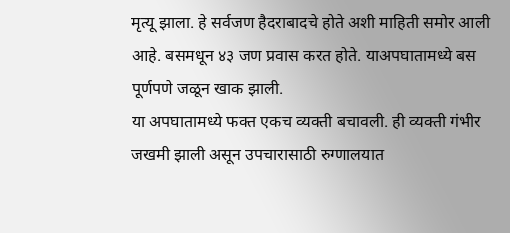मृत्यू झाला. हे सर्वजण हैदराबादचे होते अशी माहिती समोर आली आहे. बसमधून ४३ जण प्रवास करत होते. याअपघातामध्ये बस पूर्णपणे जळून खाक झाली.
या अपघातामध्ये फक्त एकच व्यक्ती बचावली. ही व्यक्ती गंभीर जखमी झाली असून उपचारासाठी रुग्णालयात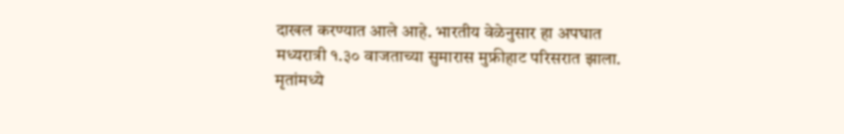दाखल करण्यात आले आहे. भारतीय वेळेनुसार हा अपघात मध्यरात्री १.३० वाजताच्या सुमारास मुफ्रीहाट परिसरात झाला. मृतांमध्ये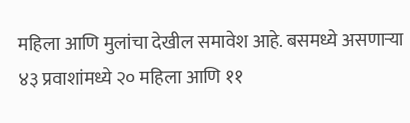महिला आणि मुलांचा देखील समावेश आहे. बसमध्ये असणाऱ्या ४३ प्रवाशांमध्ये २० महिला आणि ११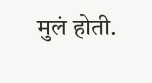मुलं होती.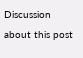Discussion about this post